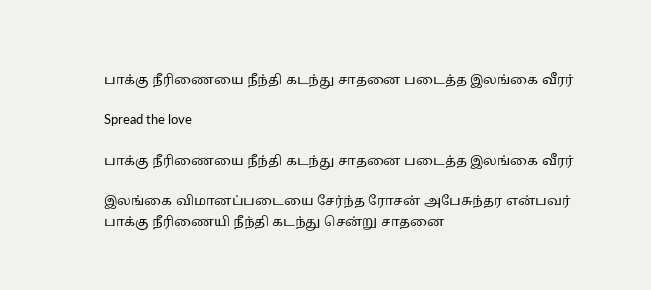பாக்கு நீரிணையை நீந்தி கடந்து சாதனை படைத்த இலங்கை வீரர்

Spread the love

பாக்கு நீரிணையை நீந்தி கடந்து சாதனை படைத்த இலங்கை வீரர்

இலங்கை விமானப்படையை சேர்ந்த ரோசன் அபேசுந்தர என்பவர் பாக்கு நீரிணையி நீந்தி கடந்து சென்று சாதனை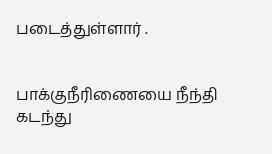படைத்துள்ளார் .


பாக்குநீரிணையை நீந்தி கடந்து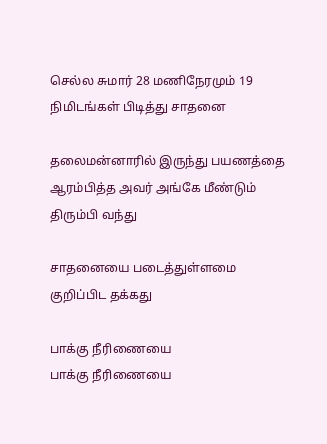செல்ல சுமார் 28 மணிநேரமும் 19 நிமிடங்கள் பிடித்து சாதனை

தலைமன்னாரில் இருந்து பயணத்தை ஆரம்பித்த அவர் அங்கே மீண்டும் திரும்பி வந்து

சாதனையை படைத்துள்ளமை குறிப்பிட தக்கது

பாக்கு நீரிணையை
பாக்கு நீரிணையை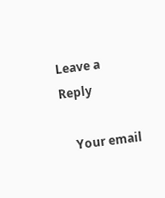Leave a Reply

    Your email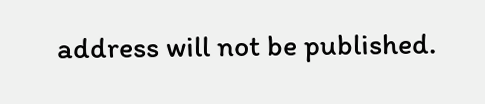address will not be published.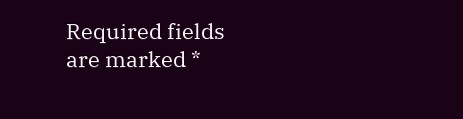Required fields are marked *